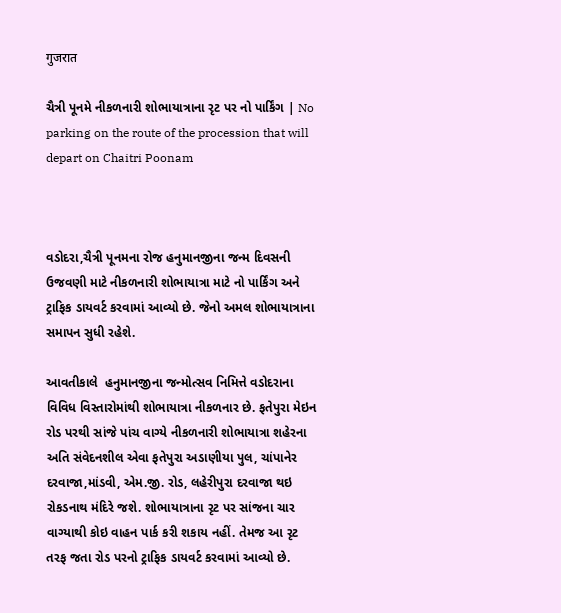गुजरात

ચૈત્રી પૂનમે નીકળનારી શોભાયાત્રાના રૃટ પર નો પાર્કિંગ | No parking on the route of the procession that will depart on Chaitri Poonam



વડોદરા,ચૈત્રી પૂનમના રોજ હનુમાનજીના જન્મ દિવસની ઉજવણી માટે નીકળનારી શોભાયાત્રા માટે નો પાર્કિંગ અને ટ્રાફિક ડાયવર્ટ કરવામાં આવ્યો છે. જેનો અમલ શોભાયાત્રાના સમાપન સુધી રહેશે.

આવતીકાલે  હનુમાનજીના જન્મોત્સવ નિમિત્તે વડોદરાના વિવિધ વિસ્તારોમાંથી શોભાયાત્રા નીકળનાર છે. ફતેપુરા મેઇન રોડ પરથી સાંજે પાંચ વાગ્યે નીકળનારી શોભાયાત્રા શહેરના અતિ સંવેદનશીલ એવા ફતેપુરા અડાણીયા પુલ, ચાંપાનેર દરવાજા,માંડવી, એમ.જી. રોડ, લહેરીપુરા દરવાજા થઇ રોકડનાથ મંદિરે જશે. શોભાયાત્રાના રૃટ પર સાંજના ચાર વાગ્યાથી કોઇ વાહન પાર્ક કરી શકાય નહીં. તેમજ આ રૃટ તરફ જતા રોડ પરનો ટ્રાફિક ડાયવર્ટ કરવામાં આવ્યો છે.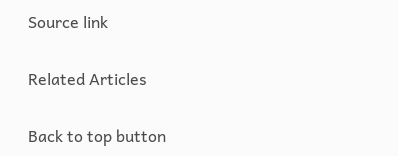Source link

Related Articles

Back to top button